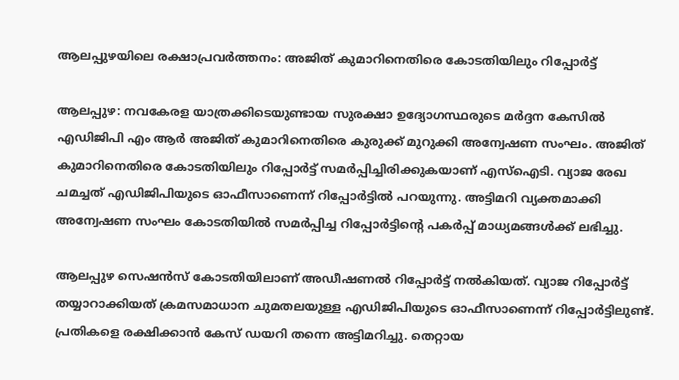ആലപ്പുഴയിലെ രക്ഷാപ്രവര്‍ത്തനം: അജിത് കുമാറിനെതിരെ കോടതിയിലും റിപ്പോര്‍ട്ട്

ആലപ്പുഴ: നവകേരള യാത്രക്കിടെയുണ്ടായ സുരക്ഷാ ഉദ്യോഗസ്ഥരുടെ മര്‍ദ്ദന കേസില്‍ എഡിജിപി എം ആര്‍ അജിത് കുമാറിനെതിരെ കുരുക്ക് മുറുക്കി അന്വേഷണ സംഘം. അജിത് കുമാറിനെതിരെ കോടതിയിലും റിപ്പോര്‍ട്ട് സമര്‍പ്പിച്ചിരിക്കുകയാണ് എസ്‌ഐടി. വ്യാജ രേഖ ചമച്ചത് എഡിജിപിയുടെ ഓഫീസാണെന്ന് റിപ്പോര്‍ട്ടില്‍ പറയുന്നു. അട്ടിമറി വ്യക്തമാക്കി അന്വേഷണ സംഘം കോടതിയില്‍ സമര്‍പ്പിച്ച റിപ്പോര്‍ട്ടിന്റെ പകര്‍പ്പ് മാധ്യമങ്ങൾക്ക് ലഭിച്ചു.

ആലപ്പുഴ സെഷന്‍സ് കോടതിയിലാണ് അഡീഷണല്‍ റിപ്പോര്‍ട്ട് നല്‍കിയത്. വ്യാജ റിപ്പോര്‍ട്ട് തയ്യാറാക്കിയത് ക്രമസമാധാന ചുമതലയുള്ള എഡിജിപിയുടെ ഓഫീസാണെന്ന് റിപ്പോര്‍ട്ടിലുണ്ട്. പ്രതികളെ രക്ഷിക്കാന്‍ കേസ് ഡയറി തന്നെ അട്ടിമറിച്ചു. തെറ്റായ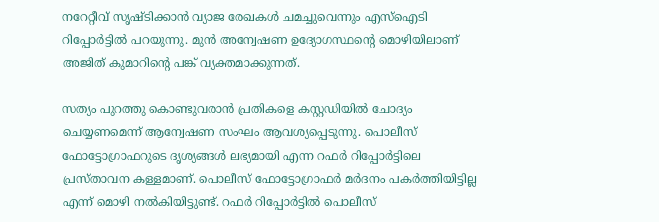നറേറ്റീവ് സൃഷ്ടിക്കാന്‍ വ്യാജ രേഖകള്‍ ചമച്ചുവെന്നും എസ്‌ഐടി റിപ്പോര്‍ട്ടില്‍ പറയുന്നു. മുന്‍ അന്വേഷണ ഉദ്യോഗസ്ഥന്റെ മൊഴിയിലാണ് അജിത് കുമാറിന്റെ പങ്ക് വ്യക്തമാക്കുന്നത്.

സത്യം പുറത്തു കൊണ്ടുവരാന്‍ പ്രതികളെ കസ്റ്റഡിയില്‍ ചോദ്യം ചെയ്യണമെന്ന് ആന്വേഷണ സംഘം ആവശ്യപ്പെടുന്നു. പൊലീസ് ഫോട്ടോഗ്രാഫറുടെ ദൃശ്യങ്ങള്‍ ലഭ്യമായി എന്ന റഫര്‍ റിപ്പോര്‍ട്ടിലെ പ്രസ്താവന കള്ളമാണ്. പൊലീസ് ഫോട്ടോഗ്രാഫര്‍ മര്‍ദനം പകര്‍ത്തിയിട്ടില്ല എന്ന് മൊഴി നല്‍കിയിട്ടുണ്ട്. റഫര്‍ റിപ്പോര്‍ട്ടില്‍ പൊലീസ്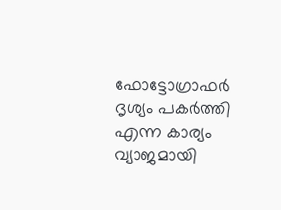ഫോട്ടോഗ്രാഫര്‍ ദൃശ്യം പകര്‍ത്തി എന്ന കാര്യം വ്യാജമായി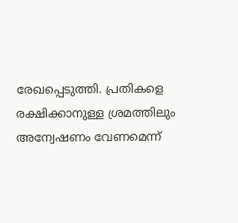രേഖപ്പെടുത്തി. പ്രതികളെ രക്ഷിക്കാനുള്ള ശ്രമത്തിലും അന്വേഷണം വേണമെന്ന്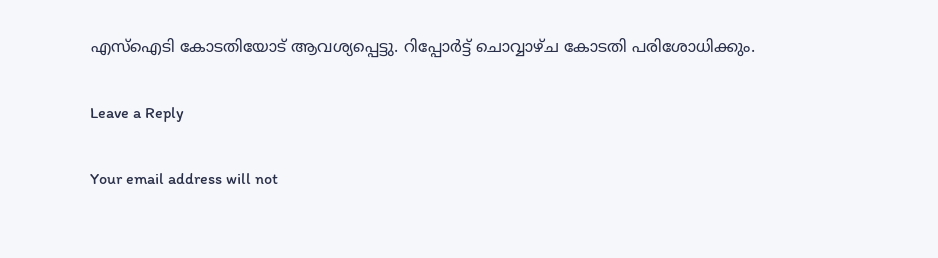എസ്‌ഐടി കോടതിയോട് ആവശ്യപ്പെട്ടു. റിപ്പോര്‍ട്ട് ചൊവ്വാഴ്ച കോടതി പരിശോധിക്കും.

Leave a Reply

Your email address will not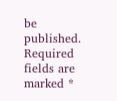be published. Required fields are marked *